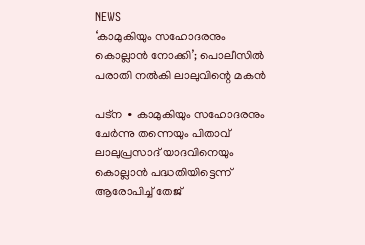NEWS
‘കാമുകിയും സഹോദരനും കൊല്ലാൻ നോക്കി’; പൊലീസിൽ പരാതി നൽകി ലാലുവിന്റെ മകൻ

പട്ന ∙ കാമുകിയും സഹോദരനും ചേർന്നു തന്നെയും പിതാവ് ലാലുപ്രസാദ് യാദവിനെയും കൊല്ലാൻ പദ്ധതിയിട്ടെന്ന് ആരോപിച്ച് തേജ്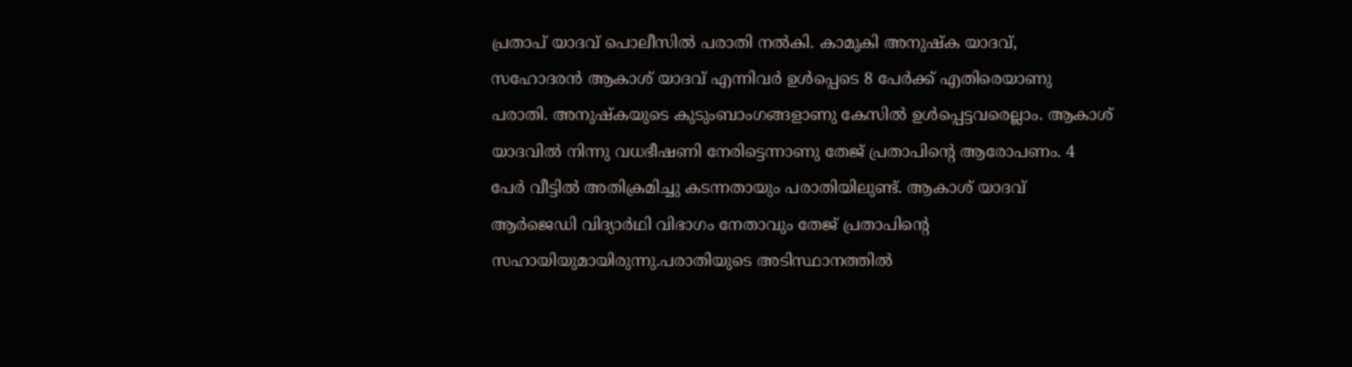പ്രതാപ് യാദവ് പൊലീസിൽ പരാതി നൽകി. കാമുകി അനുഷ്ക യാദവ്, സഹോദരൻ ആകാശ് യാദവ് എന്നിവർ ഉൾപ്പെടെ 8 പേർക്ക് എതിരെയാണു പരാതി. അനുഷ്കയുടെ കുടുംബാംഗങ്ങളാണു കേസിൽ ഉൾപ്പെട്ടവരെല്ലാം. ആകാശ് യാദവിൽ നിന്നു വധഭീഷണി നേരിട്ടെന്നാണു തേജ് പ്രതാപിന്റെ ആരോപണം. 4 പേർ വീട്ടിൽ അതിക്രമിച്ചു കടന്നതായും പരാതിയിലുണ്ട്. ആകാശ് യാദവ് ആർജെഡി വിദ്യാർഥി വിഭാഗം നേതാവും തേജ് പ്രതാപിന്റെ സഹായിയുമായിരുന്നു.പരാതിയുടെ അടിസ്ഥാനത്തിൽ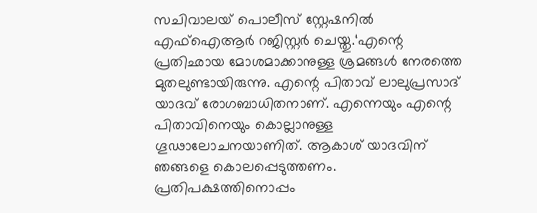സചിവാലയ് പൊലീസ് സ്റ്റേഷനിൽ എഫ്ഐആർ റജിസ്റ്റർ ചെയ്തു.‘എന്റെ പ്രതിഛായ മോശമാക്കാനുള്ള ശ്രമങ്ങൾ നേരത്തെ മുതലുണ്ടായിരുന്നു. എന്റെ പിതാവ് ലാലുപ്രസാദ് യാദവ് രോഗബാധിതനാണ്. എന്നെയും എന്റെ പിതാവിനെയും കൊല്ലാനുള്ള ഗൂഢാലോചനയാണിത്. ആകാശ് യാദവിന് ഞങ്ങളെ കൊലപ്പെടുത്തണം. പ്രതിപക്ഷത്തിനൊപ്പം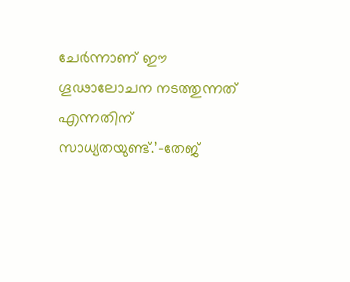ചേർന്നാണ് ഈ ഗൂഢാലോചന നടത്തുന്നത് എന്നതിന് സാധ്യതയുണ്ട്.’–തേജ്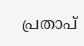പ്രതാപ്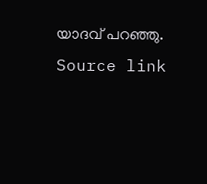യാദവ് പറഞ്ഞു.
Source link